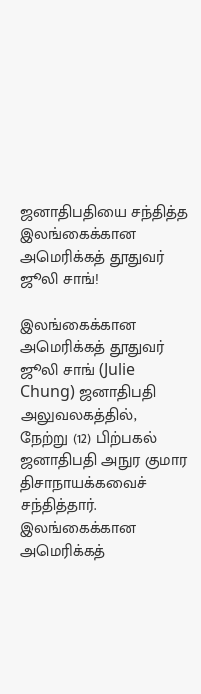ஜனாதிபதியை சந்தித்த இலங்கைக்கான அமெரிக்கத் தூதுவர் ஜூலி சாங்!

இலங்கைக்கான அமெரிக்கத் தூதுவர் ஜூலி சாங் (Julie Chung) ஜனாதிபதி அலுவலகத்தில், நேற்று (12) பிற்பகல் ஜனாதிபதி அநுர குமார திசாநாயக்கவைச் சந்தித்தார். இலங்கைக்கான அமெரிக்கத்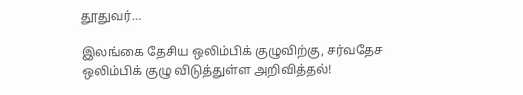தூதுவர்…

இலங்கை தேசிய ஒலிம்பிக் குழுவிற்கு, சர்வதேச ஒலிம்பிக் குழு விடுத்துள்ள அறிவித்தல்!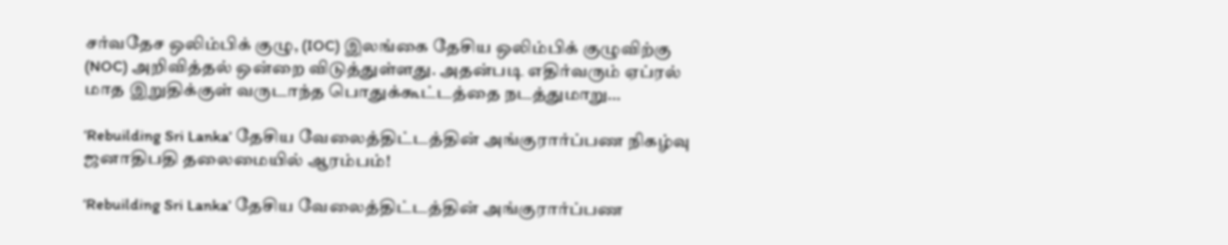சர்வதேச ஒலிம்பிக் குழு, (IOC) இலங்கை தேசிய ஒலிம்பிக் குழுவிற்கு (NOC) அறிவித்தல் ஒன்றை விடுத்துள்ளது. அதன்படி எதிர்வரும் ஏப்ரல் மாத இறுதிக்குள் வருடாந்த பொதுக்கூட்டத்தை நடத்துமாறு…

‘Rebuilding Sri Lanka’ தேசிய வேலைத்திட்டத்தின் அங்குரார்ப்பண நிகழ்வு ஜனாதிபதி தலைமையில் ஆரம்பம்!

‘Rebuilding Sri Lanka’ தேசிய வேலைத்திட்டத்தின் அங்குரார்ப்பண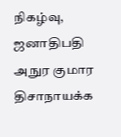நிகழ்வு, ஜனாதிபதி அநுர குமார திசாநாயக்க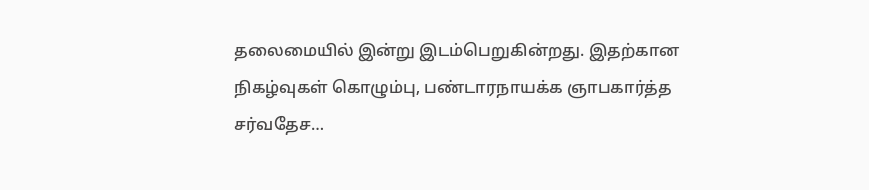தலைமையில் இன்று இடம்பெறுகின்றது. இதற்கான நிகழ்வுகள் கொழும்பு, பண்டாரநாயக்க ஞாபகார்த்த சர்வதேச…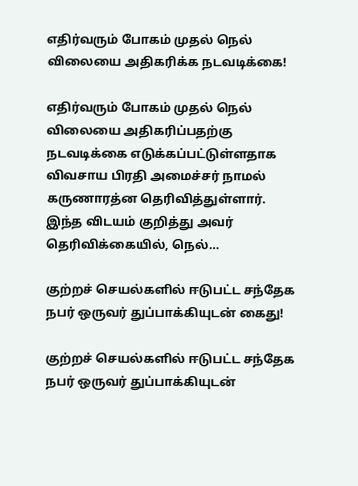எதிர்வரும் போகம் முதல் நெல் விலையை அதிகரிக்க நடவடிக்கை!

எதிர்வரும் போகம் முதல் நெல் விலையை அதிகரிப்பதற்கு நடவடிக்கை எடுக்கப்பட்டுள்ளதாக விவசாய பிரதி அமைச்சர் நாமல் கருணாரத்ன தெரிவித்துள்ளார். இந்த விடயம் குறித்து அவர் தெரிவிக்கையில், நெல்…

குற்றச் செயல்களில் ஈடுபட்ட சந்தேக நபர் ஒருவர் துப்பாக்கியுடன் கைது!

குற்றச் செயல்களில் ஈடுபட்ட சந்தேக நபர் ஒருவர் துப்பாக்கியுடன்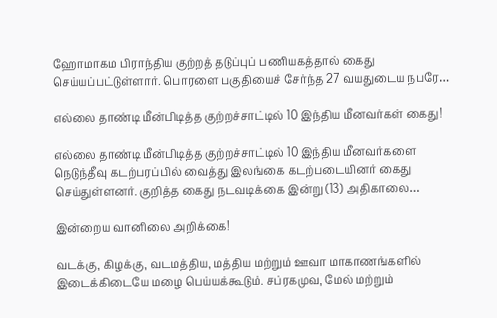ஹோமாகம பிராந்திய குற்றத் தடுப்புப் பணியகத்தால் கைது செய்யப்பட்டுள்ளார். பொரளை பகுதியைச் சேர்ந்த 27 வயதுடைய நபரே…

எல்லை தாண்டி மீன்பிடித்த குற்றச்சாட்டில் 10 இந்திய மீனவர்கள் கைது!

எல்லை தாண்டி மீன்பிடித்த குற்றச்சாட்டில் 10 இந்திய மீனவர்களை நெடுந்தீவு கடற்பரப்பில் வைத்து இலங்கை கடற்படையினர் கைது செய்துள்ளனர். குறித்த கைது நடவடிக்கை இன்று (13) அதிகாலை…

இன்றைய வானிலை அறிக்கை!

வடக்கு, கிழக்கு, வடமத்திய, மத்திய மற்றும் ஊவா மாகாணங்களில் இடைக்கிடையே மழை பெய்யக்கூடும். சப்ரகமுவ, மேல் மற்றும்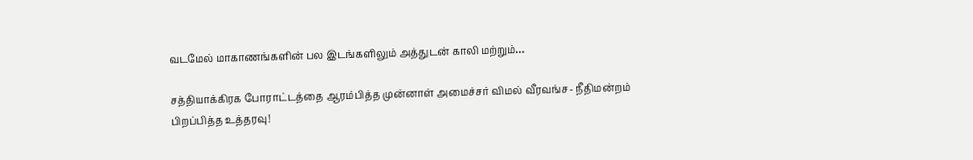வடமேல் மாகாணங்களின் பல இடங்களிலும் அத்துடன் காலி மற்றும்…

சத்தியாக்கிரக போராட்டத்தை ஆரம்பித்த முன்னாள் அமைச்சர் விமல் வீரவங்ச- நீதிமன்றம் பிறப்பித்த உத்தரவு!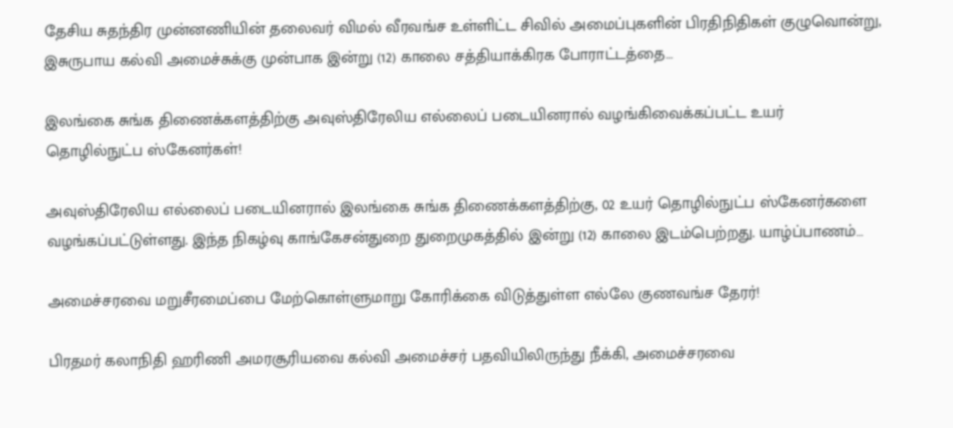தேசிய சுதந்திர முன்னணியின் தலைவர் விமல் வீரவங்ச உள்ளிட்ட சிவில் அமைப்புகளின் பிரதிநிதிகள் குழுவொன்று, இசுருபாய கல்வி அமைச்சுக்கு முன்பாக இன்று (12) காலை சத்தியாக்கிரக போராட்டத்தை…

இலங்கை சுங்க திணைக்களத்திற்கு அவுஸ்திரேலிய எல்லைப் படையினரால் வழங்கிவைக்கப்பட்ட உயர் தொழில்நுட்ப ஸ்கேனர்கள்!

அவுஸ்திரேலிய எல்லைப் படையினரால் இலங்கை சுங்க திணைக்களத்திற்கு, 02 உயர் தொழில்நுட்ப ஸ்கேனர்களை வழங்கப்பட்டுள்ளது. இந்த நிகழ்வு காங்கேசன்துறை துறைமுகத்தில் இன்று (12) காலை இடம்பெற்றது. யாழ்ப்பாணம்…

அமைச்சரவை மறுசீரமைப்பை மேற்கொள்ளுமாறு கோரிக்கை விடுத்துள்ள எல்லே குணவங்ச தேரர்!

பிரதமர் கலாநிதி ஹரிணி அமரசூரியவை கல்வி அமைச்சர் பதவியிலிருந்து நீக்கி, அமைச்சரவை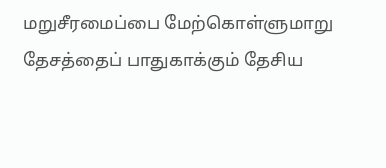மறுசீரமைப்பை மேற்கொள்ளுமாறு தேசத்தைப் பாதுகாக்கும் தேசிய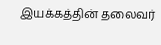இயக்கத்தின் தலைவர்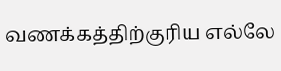வணக்கத்திற்குரிய எல்லே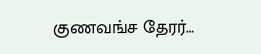குணவங்ச தேரர்…